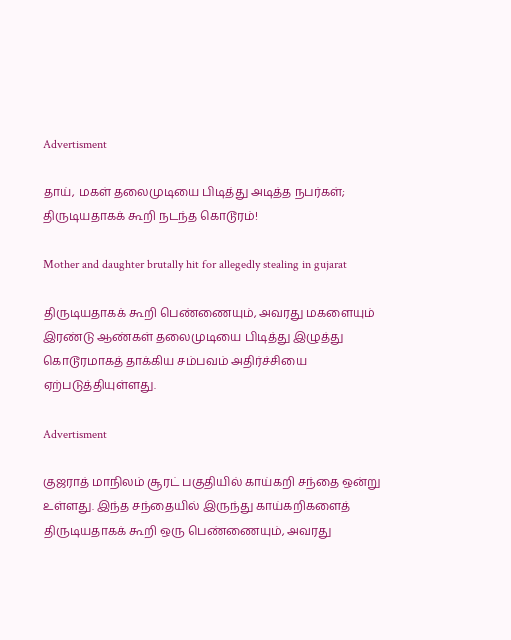Advertisment

தாய், மகள் தலைமுடியை பிடித்து அடித்த நபர்கள்; திருடியதாகக் கூறி நடந்த கொடூரம்!

Mother and daughter brutally hit for allegedly stealing in gujarat

திருடியதாகக் கூறி பெண்ணையும், அவரது மகளையும் இரண்டு ஆண்கள் தலைமுடியை பிடித்து இழுத்து கொடூரமாகத் தாக்கிய சம்பவம் அதிர்ச்சியை ஏற்படுத்தியுள்ளது.

Advertisment

குஜராத் மாநிலம் சூரட் பகுதியில் காய்கறி சந்தை ஒன்று உள்ளது. இந்த சந்தையில் இருந்து காய்கறிகளைத் திருடியதாகக் கூறி ஒரு பெண்ணையும், அவரது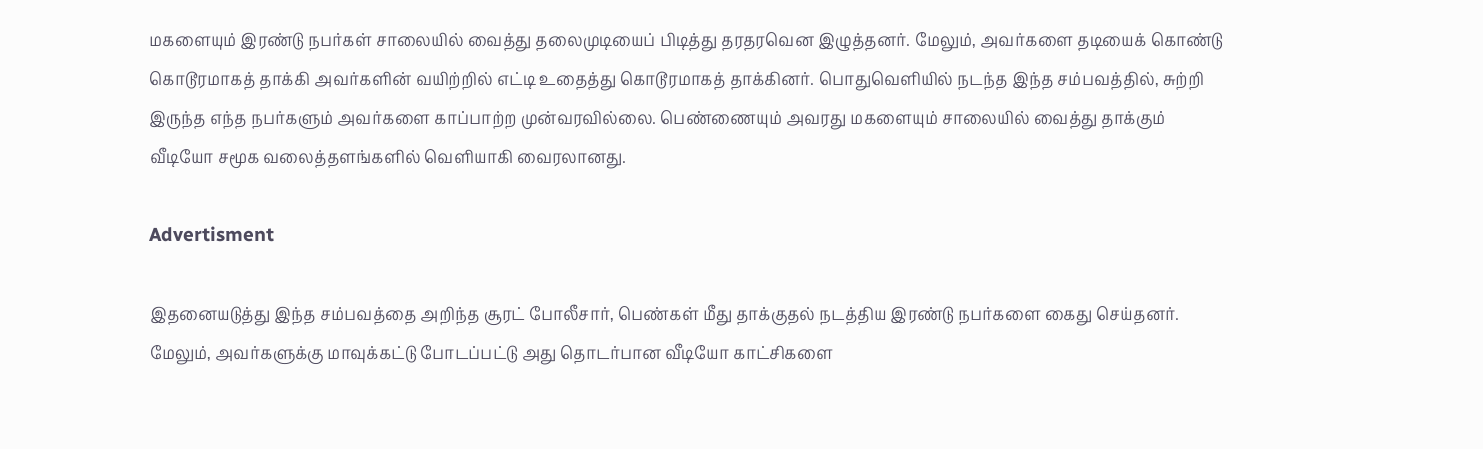மகளையும் இரண்டு நபர்கள் சாலையில் வைத்து தலைமுடியைப் பிடித்து தரதரவென இழுத்தனர். மேலும், அவர்களை தடியைக் கொண்டு கொடூரமாகத் தாக்கி அவர்களின் வயிற்றில் எட்டி உதைத்து கொடூரமாகத் தாக்கினர். பொதுவெளியில் நடந்த இந்த சம்பவத்தில், சுற்றி இருந்த எந்த நபர்களும் அவர்களை காப்பாற்ற முன்வரவில்லை. பெண்ணையும் அவரது மகளையும் சாலையில் வைத்து தாக்கும் வீடியோ சமூக வலைத்தளங்களில் வெளியாகி வைரலானது.

Advertisment

இதனையடுத்து இந்த சம்பவத்தை அறிந்த சூரட் போலீசார், பெண்கள் மீது தாக்குதல் நடத்திய இரண்டு நபர்களை கைது செய்தனர். மேலும், அவர்களுக்கு மாவுக்கட்டு போடப்பட்டு அது தொடர்பான வீடியோ காட்சிகளை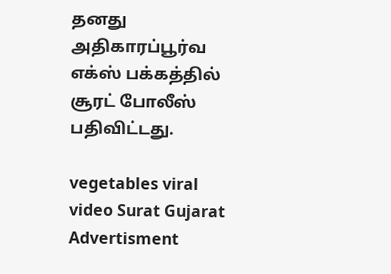தனது அதிகாரப்பூர்வ எக்ஸ் பக்கத்தில் சூரட் போலீஸ் பதிவிட்டது.

vegetables viral video Surat Gujarat
Advertisment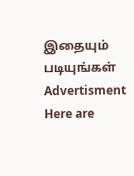இதையும் படியுங்கள்
Advertisment
Here are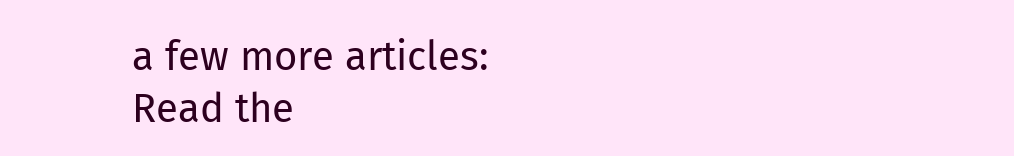a few more articles:
Read the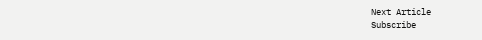Next Article
Subscribe